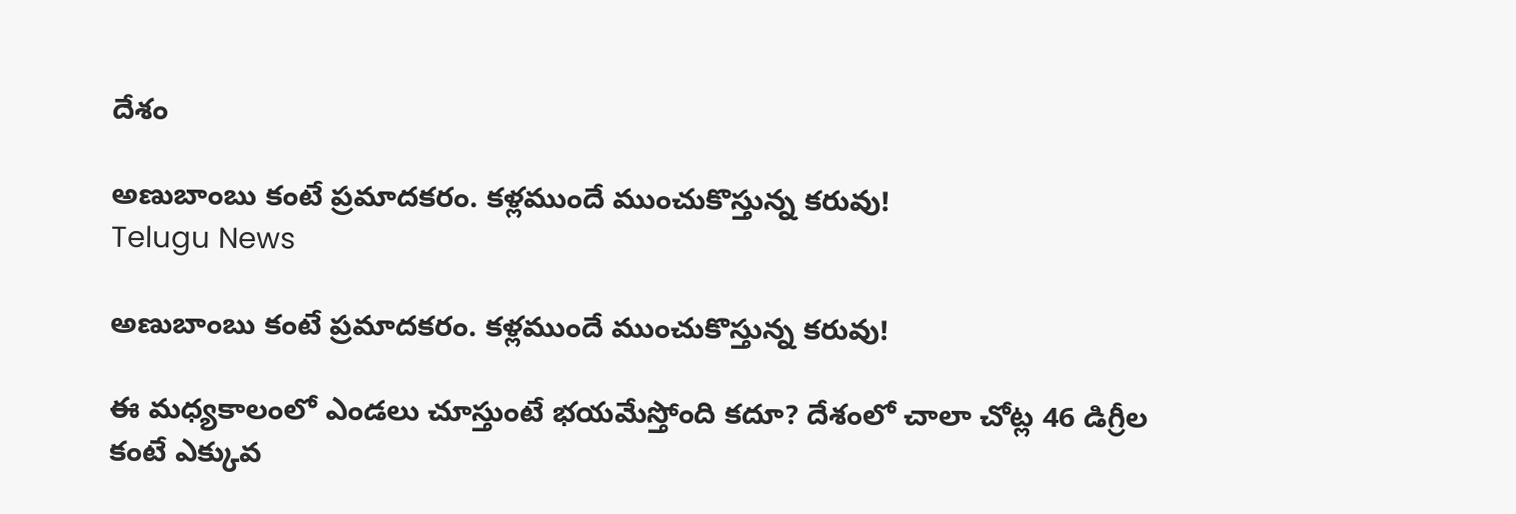దేశం

అణుబాంబు కంటే ప్రమాదకరం. కళ్లముందే ముంచుకొస్తున్న కరువు!
Telugu News

అణుబాంబు కంటే ప్రమాదకరం. కళ్లముందే ముంచుకొస్తున్న కరువు!

ఈ మధ్యకాలంలో ఎండలు చూస్తుంటే భయమేస్తోంది కదూ? దేశంలో చాలా చోట్ల 46 డిగ్రీల కంటే ఎక్కువ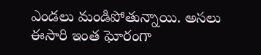ఎండలు మండిపోతున్నాయి. అసలు ఈసారి ఇంత ఘోరంగా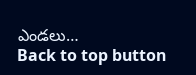ఎండలు…
Back to top button